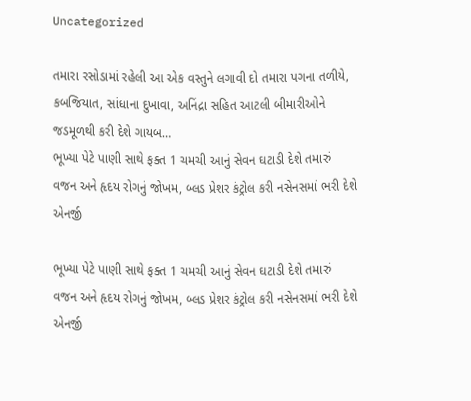Uncategorized

તમારા રસોડામાં રહેલી આ એક વસ્તુને લગાવી દો તમારા પગના તળીયે, કબજિયાત, સાંધાના દુખાવા, અનિંદ્રા સહિત આટલી બીમારીઓને જડમૂળથી કરી દેશે ગાયબ…
ભૂખ્યા પેટે પાણી સાથે ફક્ત 1 ચમચી આનું સેવન ઘટાડી દેશે તમારું વજન અને હૃદય રોગનું જોખમ, બ્લડ પ્રેશર કંટ્રોલ કરી નસેનસમાં ભરી દેશે એનર્જી

ભૂખ્યા પેટે પાણી સાથે ફક્ત 1 ચમચી આનું સેવન ઘટાડી દેશે તમારું વજન અને હૃદય રોગનું જોખમ, બ્લડ પ્રેશર કંટ્રોલ કરી નસેનસમાં ભરી દેશે એનર્જી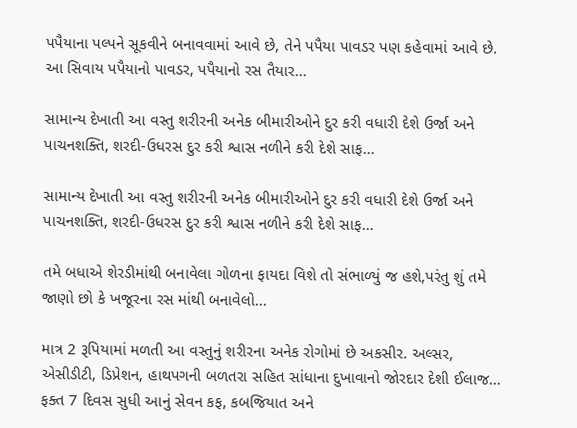પપૈયાના પલ્પને સૂકવીને બનાવવામાં આવે છે, તેને પપૈયા પાવડર પણ કહેવામાં આવે છે. આ સિવાય પપૈયાનો પાવડર, પપૈયાનો રસ તૈયાર...

સામાન્ય દેખાતી આ વસ્તુ શરીરની અનેક બીમારીઓને દુર કરી વધારી દેશે ઉર્જા અને પાચનશક્તિ, શરદી-ઉધરસ દુર કરી શ્વાસ નળીને કરી દેશે સાફ…

સામાન્ય દેખાતી આ વસ્તુ શરીરની અનેક બીમારીઓને દુર કરી વધારી દેશે ઉર્જા અને પાચનશક્તિ, શરદી-ઉધરસ દુર કરી શ્વાસ નળીને કરી દેશે સાફ…

તમે બધાએ શેરડીમાંથી બનાવેલા ગોળના ફાયદા વિશે તો સંભાળ્યું જ હશે,પરંતુ શું તમે જાણો છો કે ખજૂરના રસ માંથી બનાવેલો...

માત્ર 2 રૂપિયામાં મળતી આ વસ્તુનું શરીરના અનેક રોગોમાં છે અકસીર. અલ્સર, એસીડીટી, ડિપ્રેશન, હાથપગની બળતરા સહિત સાંધાના દુખાવાનો જોરદાર દેશી ઈલાજ…
ફક્ત 7 દિવસ સુધી આનું સેવન કફ, કબજિયાત અને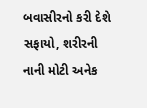બવાસીરનો કરી દેશે સફાયો, શરીરની નાની મોટી અનેક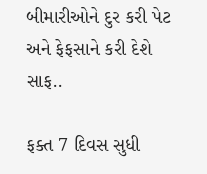બીમારીઓને દુર કરી પેટ અને ફેફસાને કરી દેશે સાફ..

ફક્ત 7 દિવસ સુધી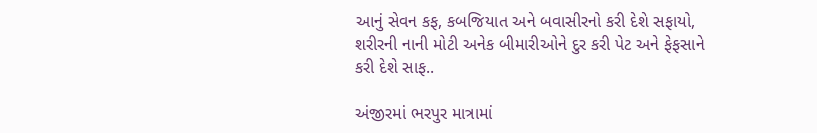આનું સેવન કફ, કબજિયાત અને બવાસીરનો કરી દેશે સફાયો, શરીરની નાની મોટી અનેક બીમારીઓને દુર કરી પેટ અને ફેફસાને કરી દેશે સાફ..

અંજીરમાં ભરપુર માત્રામાં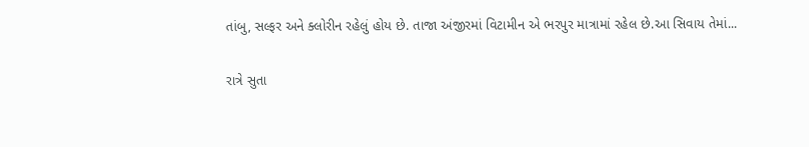તાંબુ, સલ્ફર અને ક્લોરીન રહેલું હોય છે. તાજા અંજીરમાં વિટામીન એ ભરપુર માત્રામાં રહેલ છે.આ સિવાય તેમાં...

રાત્રે સુતા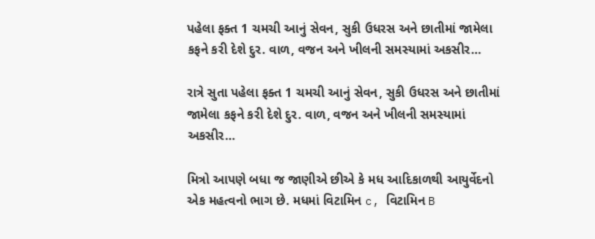પહેલા ફક્ત 1 ચમચી આનું સેવન, સુકી ઉધરસ અને છાતીમાં જામેલા કફને કરી દેશે દુર. વાળ, વજન અને ખીલની સમસ્યામાં અકસીર…

રાત્રે સુતા પહેલા ફક્ત 1 ચમચી આનું સેવન, સુકી ઉધરસ અને છાતીમાં જામેલા કફને કરી દેશે દુર. વાળ, વજન અને ખીલની સમસ્યામાં અકસીર…

મિત્રો આપણે બધા જ જાણીએ છીએ કે મધ આદિકાળથી આયુર્વેદનો એક મહત્વનો ભાગ છે. મધમાં વિટામિન c, વિટામિન B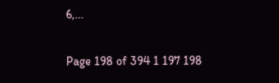6,...

Page 198 of 394 1 197 198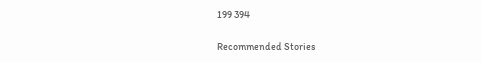199 394

Recommended Stories